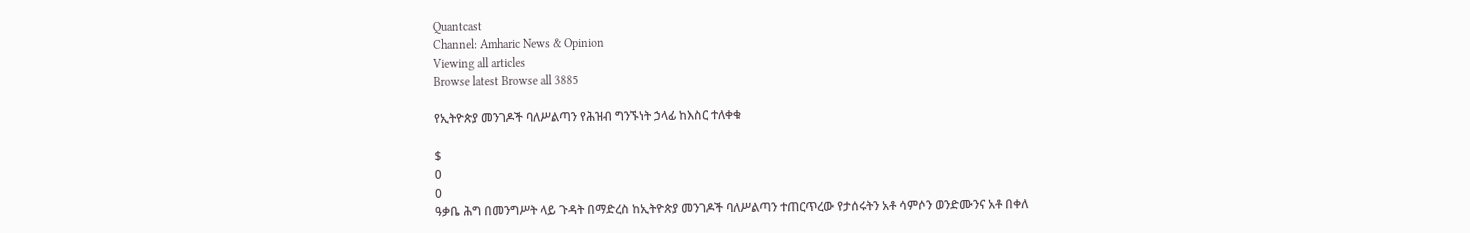Quantcast
Channel: Amharic News & Opinion
Viewing all articles
Browse latest Browse all 3885

የኢትዮጵያ መንገዶች ባለሥልጣን የሕዝብ ግንኙነት ኃላፊ ከእስር ተለቀቁ

$
0
0
ዓቃቤ ሕግ በመንግሥት ላይ ጉዳት በማድረስ ከኢትዮጵያ መንገዶች ባለሥልጣን ተጠርጥረው የታሰሩትን አቶ ሳምሶን ወንድሙንና አቶ በቀለ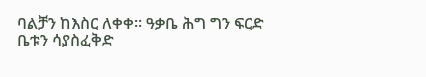ባልቻን ከእስር ለቀቀ፡፡ ዓቃቤ ሕግ ግን ፍርድ ቤቱን ሳያስፈቅድ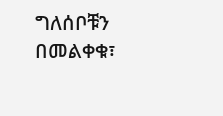ግለሰቦቹን በመልቀቁ፣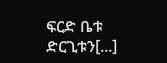ፍርድ ቤቱ ድርጊቱን[...]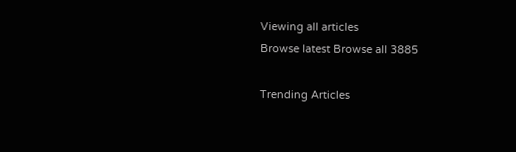Viewing all articles
Browse latest Browse all 3885

Trending Articles